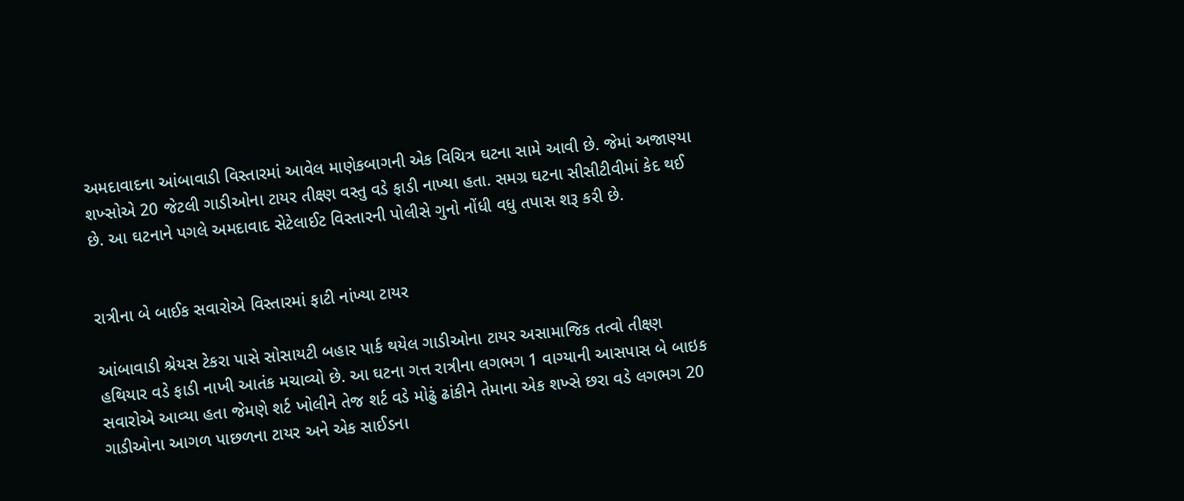અમદાવાદના આંબાવાડી વિસ્તારમાં આવેલ માણેકબાગની એક વિચિત્ર ઘટના સામે આવી છે. જેમાં અજાણ્યા શખ્સોએ 20 જેટલી ગાડીઓના ટાયર તીક્ષ્ણ વસ્તુ વડે ફાડી નાખ્યા હતા. સમગ્ર ઘટના સીસીટીવીમાં કેદ થઈ છે. આ ઘટનાને પગલે અમદાવાદ સેટેલાઈટ વિસ્તારની પોલીસે ગુનો નોંધી વધુ તપાસ શરૂ કરી છે.


રાત્રીના બે બાઈક સવારોએ વિસ્તારમાં ફાટી નાંખ્યા ટાયર

આંબાવાડી શ્રેયસ ટેકરા પાસે સોસાયટી બહાર પાર્ક થયેલ ગાડીઓના ટાયર અસામાજિક તત્વો તીક્ષ્ણ હથિયાર વડે ફાડી નાખી આતંક મચાવ્યો છે. આ ઘટના ગત્ત રાત્રીના લગભગ 1 વાગ્યાની આસપાસ બે બાઇક સવારોએ આવ્યા હતા જેમણે શર્ટ ખોલીને તેજ શર્ટ વડે મોઢું ઢાંકીને તેમાના એક શખ્સે છરા વડે લગભગ 20 ગાડીઓના આગળ પાછળના ટાયર અને એક સાઈડના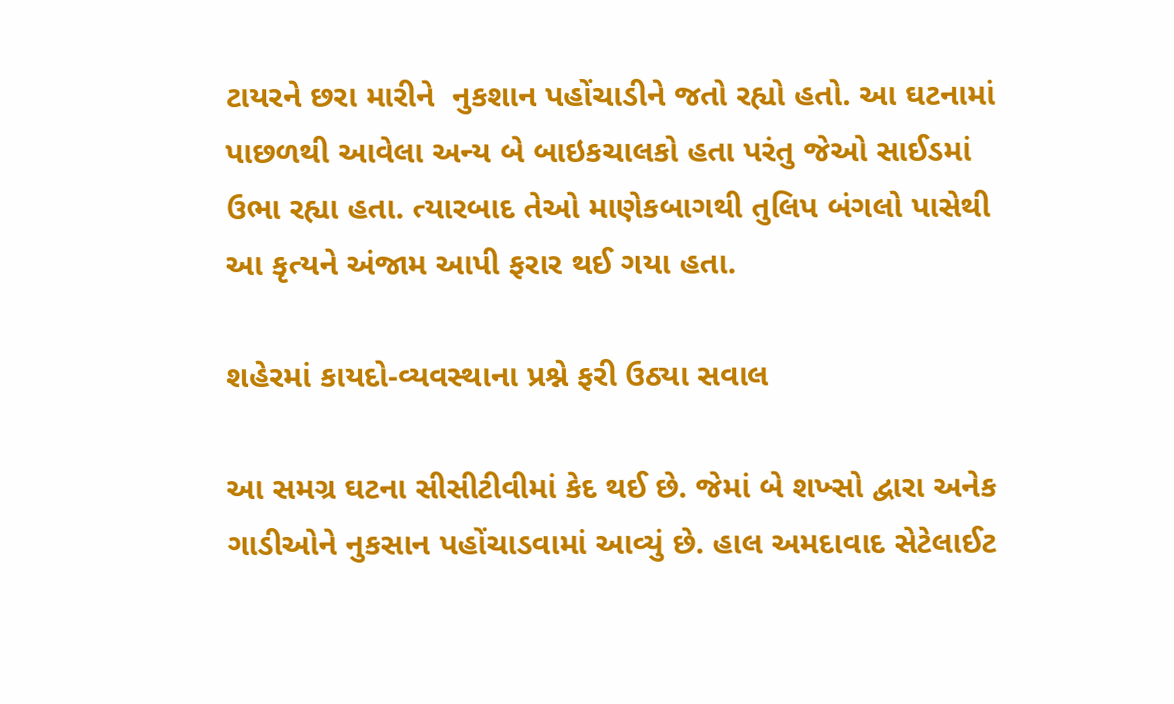ટાયરને છરા મારીને  નુકશાન પહોંચાડીને જતો રહ્યો હતો. આ ઘટનામાં પાછળથી આવેલા અન્ય બે બાઇકચાલકો હતા પરંતુ જેઓ સાઈડમાં ઉભા રહ્યા હતા. ત્યારબાદ તેઓ માણેકબાગથી તુલિપ બંગલો પાસેથી આ કૃત્યને અંજામ આપી ફરાર થઈ ગયા હતા.

શહેરમાં કાયદો-વ્યવસ્થાના પ્રશ્ને ફરી ઉઠ્યા સવાલ

આ સમગ્ર ઘટના સીસીટીવીમાં કેદ થઈ છે. જેમાં બે શખ્સો દ્વારા અનેક ગાડીઓને નુકસાન પહોંચાડવામાં આવ્યું છે. હાલ અમદાવાદ સેટેલાઈટ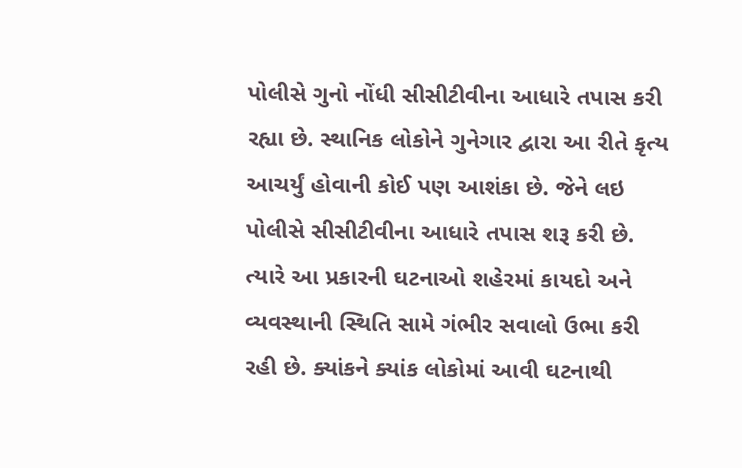પોલીસે ગુનો નોંધી સીસીટીવીના આધારે તપાસ કરી રહ્યા છે. સ્થાનિક લોકોને ગુનેગાર દ્વારા આ રીતે કૃત્ય આચર્યું હોવાની કોઈ પણ આશંકા છે. જેને લઇ પોલીસે સીસીટીવીના આધારે તપાસ શરૂ કરી છે. ત્યારે આ પ્રકારની ઘટનાઓ શહેરમાં કાયદો અને વ્યવસ્થાની સ્થિતિ સામે ગંભીર સવાલો ઉભા કરી રહી છે. ક્યાંકને ક્યાંક લોકોમાં આવી ઘટનાથી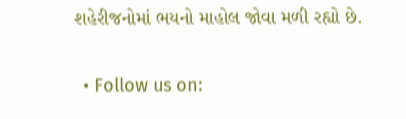શહેરીજનોમાં ભયનો માહોલ જોવા મળી રહ્યો છે.

  • Follow us on: